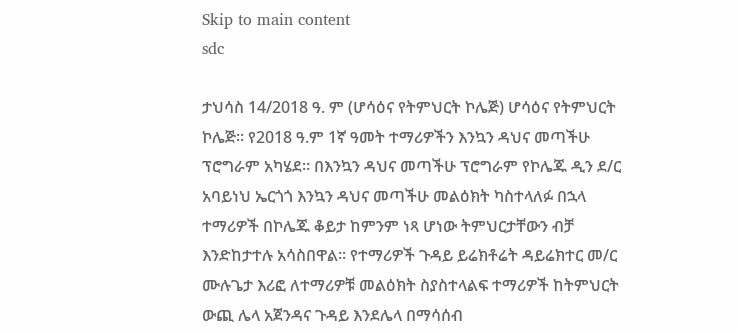Skip to main content
sdc

ታህሳስ 14/2018 ዓ. ም (ሆሳዕና የትምህርት ኮሌጅ) ሆሳዕና የትምህርት ኮሌጅ። የ2018 ዓ.ም 1ኛ ዓመት ተማሪዎችን እንኳን ዳህና መጣችሁ ፕሮግራም አካሄደ። በእንኳን ዳህና መጣችሁ ፕሮግራም የኮሌጁ ዲን ደ/ር አባይነህ ኤርጎጎ እንኳን ዳህና መጣችሁ መልዕክት ካስተላለፉ በኋላ ተማሪዎች በኮሌጁ ቆይታ ከምንም ነጻ ሆነው ትምህርታቸውን ብቻ እንድከታተሉ አሳስበዋል። የተማሪዎች ጉዳይ ይሬክቶሬት ዳይሬክተር መ/ር ሙሉጌታ እሪፎ ለተማሪዎቹ መልዕክት ስያስተላልፍ ተማሪዎች ከትምህርት ውጪ ሌላ አጀንዳና ጉዳይ እንደሌላ በማሳሰብ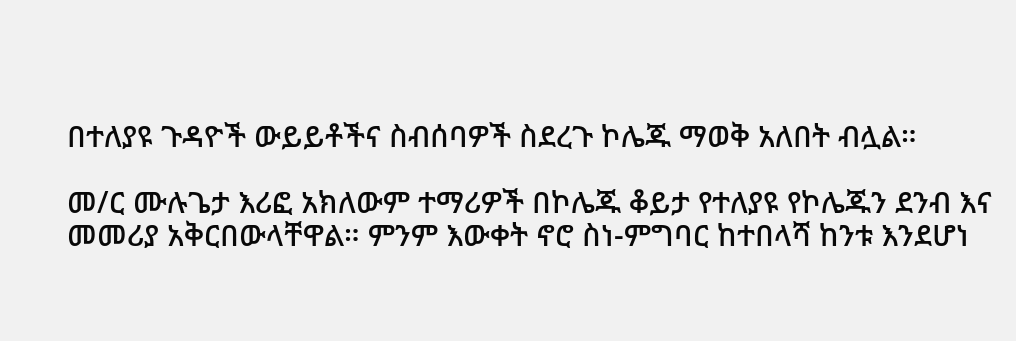በተለያዩ ጉዳዮች ውይይቶችና ስብሰባዎች ስደረጉ ኮሌጁ ማወቅ አለበት ብሏል።

መ/ር ሙሉጌታ እሪፎ አክለውም ተማሪዎች በኮሌጁ ቆይታ የተለያዩ የኮሌጁን ደንብ እና መመሪያ አቅርበውላቸዋል። ምንም እውቀት ኖሮ ስነ-ምግባር ከተበላሻ ከንቱ እንደሆነ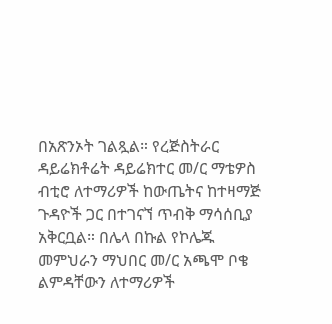በአጽንኦት ገልጿል። የረጅስትራር ዳይሬክቶሬት ዳይሬክተር መ/ር ማቴዎስ ብቲሮ ለተማሪዎች ከውጤትና ከተዛማጅ ጉዳዮች ጋር በተገናኘ ጥብቅ ማሳሰቢያ አቅርቧል። በሌላ በኩል የኮሌጁ መምህራን ማህበር መ/ር አጫሞ ቦቄ ልምዳቸውን ለተማሪዎች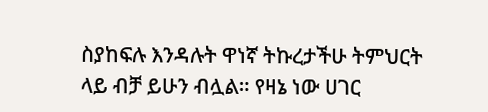ስያከፍሉ እንዳሉት ዋነኛ ትኩረታችሁ ትምህርት ላይ ብቻ ይሁን ብሏል። የዛኔ ነው ሀገር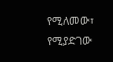የሚለመው፣ የሚያድገው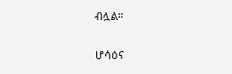ብሏል።

ሆሳዕና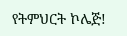የትምህርት ኮሌጅ!